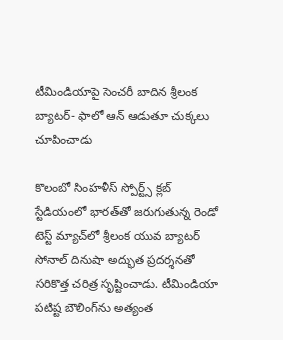టీమిండియాపై సెంచరీ బాదిన శ్రీలంక బ్యాటర్- ఫాలో ఆన్ ఆడుతూ చుక్కలు చూపించాడు

కొలంబో సింహళీస్ స్పోర్ట్స్ క్లబ్ స్టేడియంలో భారత్‌తో జరుగుతున్న రెండో టెస్ట్ మ్యాచ్‌లో శ్రీలంక యువ బ్యాటర్ సోనాల్ దినుషా అద్భుత ప్రదర్శనతో సరికొత్త చరిత్ర సృష్టించాడు. టీమిండియా పటిష్ట బౌలింగ్‌ను అత్యంత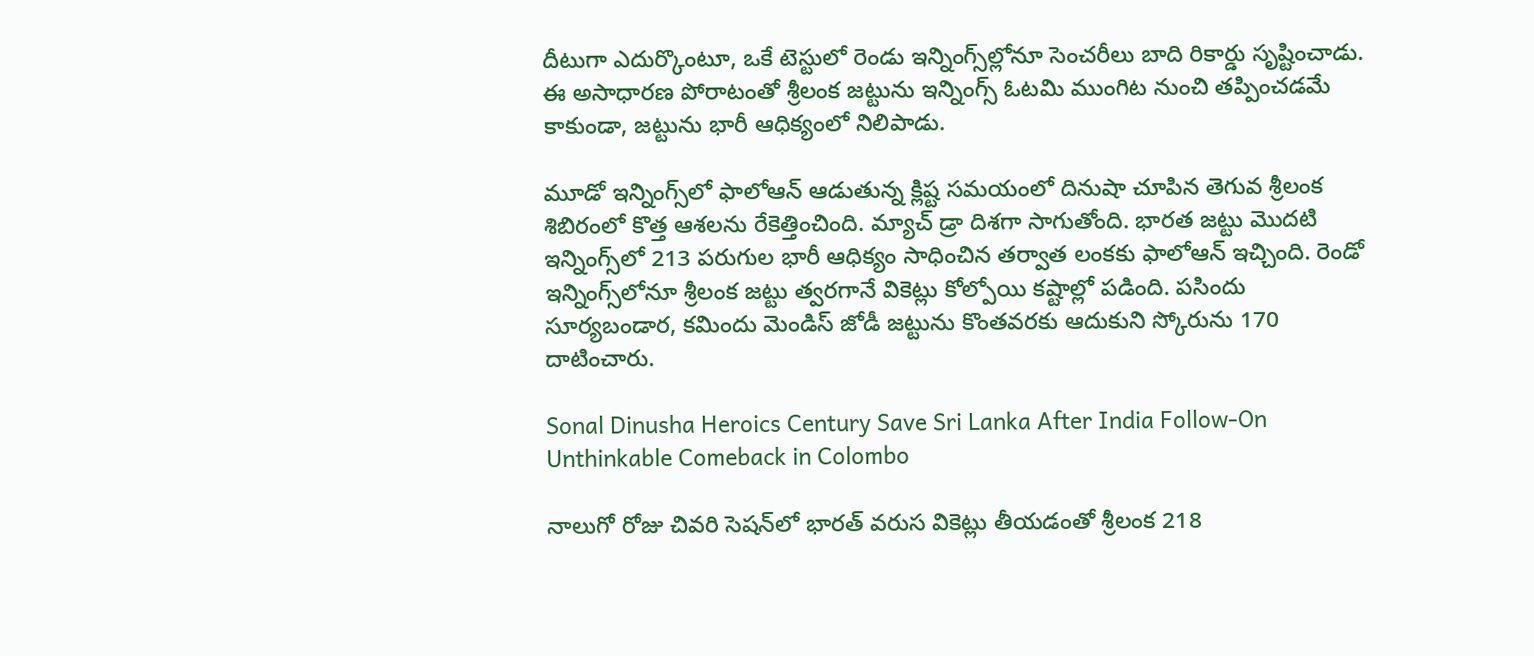దీటుగా ఎదుర్కొంటూ, ఒకే టెస్టులో రెండు ఇన్నింగ్స్‌ల్లోనూ సెంచరీలు బాది రికార్డు సృష్టించాడు. ఈ అసాధారణ పోరాటంతో శ్రీలంక జట్టును ఇన్నింగ్స్ ఓటమి ముంగిట నుంచి తప్పించడమే కాకుండా, జట్టును భారీ ఆధిక్యంలో నిలిపాడు.

మూడో ఇన్నింగ్స్‌లో ఫాలోఆన్ ఆడుతున్న క్లిష్ట సమయంలో దినుషా చూపిన తెగువ శ్రీలంక శిబిరంలో కొత్త ఆశలను రేకెత్తించింది. మ్యాచ్ డ్రా దిశగా సాగుతోంది. భారత జట్టు మొదటి ఇన్నింగ్స్‌లో 213 పరుగుల భారీ ఆధిక్యం సాధించిన తర్వాత లంకకు ఫాలోఆన్ ఇచ్చింది. రెండో ఇన్నింగ్స్‌లోనూ శ్రీలంక జట్టు త్వరగానే వికెట్లు కోల్పోయి కష్టాల్లో పడింది. పసిందు సూర్యబండార, కమిందు మెండిస్ జోడీ జట్టును కొంతవరకు ఆదుకుని స్కోరును 170 దాటించారు.

Sonal Dinusha Heroics Century Save Sri Lanka After India Follow-On Unthinkable Comeback in Colombo

నాలుగో రోజు చివరి సెషన్‌లో భారత్ వరుస వికెట్లు తీయడంతో శ్రీలంక 218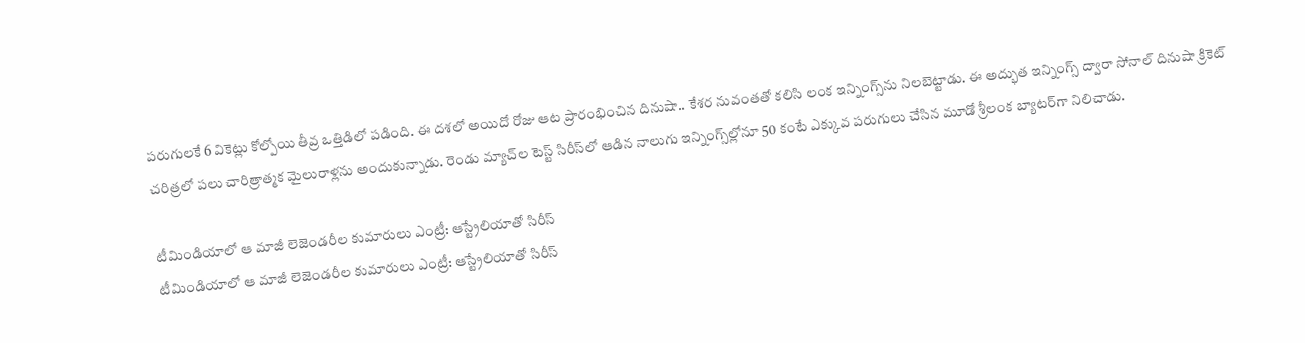పరుగులకే 6 వికెట్లు కోల్పోయి తీవ్ర ఒత్తిడిలో పడింది. ఈ దశలో అయిదో రోజు ఆట ప్రారంభించిన దినుషా.. కేశర నువంతతో కలిసి లంక ఇన్నింగ్స్‌ను నిలబెట్టాడు. ఈ అద్భుత ఇన్నింగ్స్ ద్వారా సోనాల్ దినుషా క్రికెట్ చరిత్రలో పలు చారిత్రాత్మక మైలురాళ్లను అందుకున్నాడు. రెండు మ్యాచ్‌ల టెస్ట్ సిరీస్‌లో ఆడిన నాలుగు ఇన్నింగ్స్‌ల్లోనూ 50 కంటే ఎక్కువ పరుగులు చేసిన మూడో శ్రీలంక బ్యాటర్‌గా నిలిచాడు.

టీమిండియాలో ఆ మాజీ లెజెండరీల కుమారులు ఎంట్రీ: ఆస్ట్రేలియాతో సిరీస్
టీమిండియాలో ఆ మాజీ లెజెండరీల కుమారులు ఎంట్రీ: ఆస్ట్రేలియాతో సిరీస్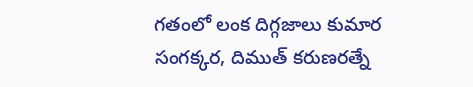గతంలో లంక దిగ్గజాలు కుమార సంగక్కర, దిముత్ కరుణరత్నే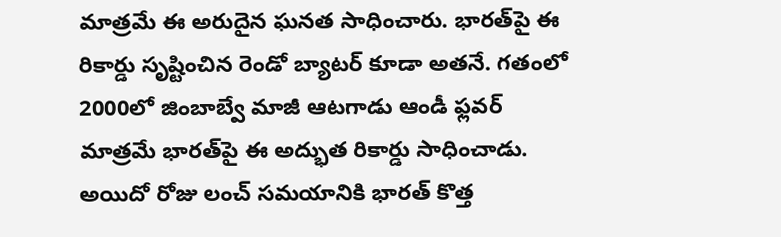మాత్రమే ఈ అరుదైన ఘనత సాధించారు. భారత్‌పై ఈ రికార్డు సృష్టించిన రెండో బ్యాటర్‌ కూడా అతనే. గతంలో 2000లో జింబాబ్వే మాజీ ఆటగాడు ఆండీ ఫ్లవర్ మాత్రమే భారత్‌పై ఈ అద్భుత రికార్డు సాధించాడు. అయిదో రోజు లంచ్ సమయానికి భారత్ కొత్త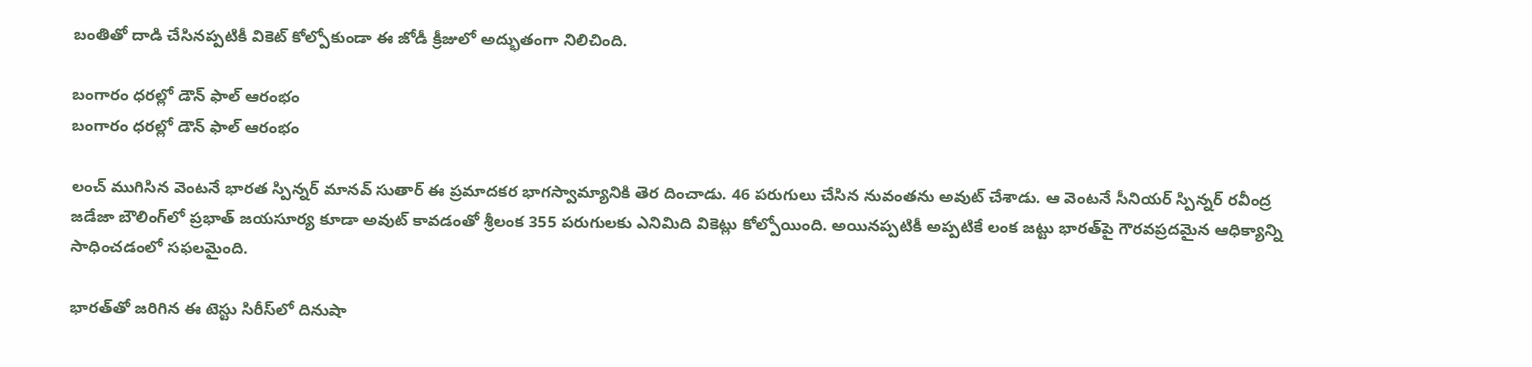బంతితో దాడి చేసినప్పటికీ వికెట్ కోల్పోకుండా ఈ జోడీ క్రీజులో అద్భుతంగా నిలిచింది.

బంగారం ధరల్లో డౌన్ ఫాల్ ఆరంభం
బంగారం ధరల్లో డౌన్ ఫాల్ ఆరంభం

లంచ్ ముగిసిన వెంటనే భారత స్పిన్నర్ మానవ్ సుతార్ ఈ ప్రమాదకర భాగస్వామ్యానికి తెర దించాడు. 46 పరుగులు చేసిన నువంతను అవుట్ చేశాడు. ఆ వెంటనే సీనియర్ స్పిన్నర్ రవీంద్ర జడేజా బౌలింగ్‌లో ప్రభాత్ జయసూర్య కూడా అవుట్ కావడంతో శ్రీలంక 355 పరుగులకు ఎనిమిది వికెట్లు కోల్పోయింది. అయినప్పటికీ అప్పటికే లంక జట్టు భారత్‌పై గౌరవప్రదమైన ఆధిక్యాన్ని సాధించడంలో సఫలమైంది.

భారత్‌తో జరిగిన ఈ టెస్టు సిరీస్‌లో దినుషా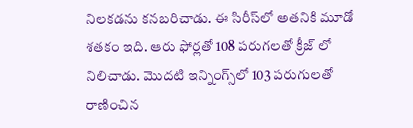నిలకడను కనబరిచాడు. ఈ సిరీస్‌లో అతనికి మూడో శతకం ఇది. ఆరు ఫోర్లతో 108 పరుగలతో క్రీజ్ లో నిలిచాడు. మొదటి ఇన్నింగ్స్‌లో 103 పరుగులతో రాణించిన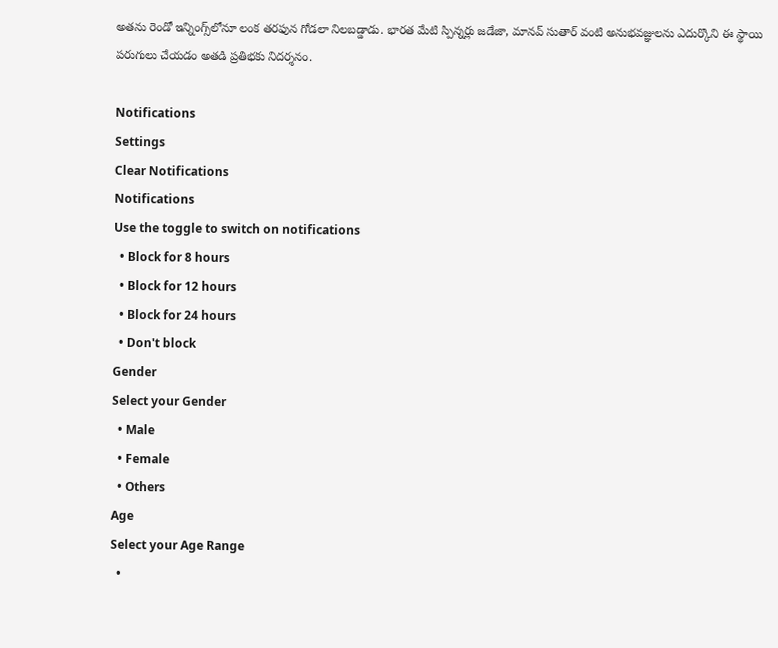అతను రెండో ఇన్నింగ్స్‌లోనూ లంక తరఫున గోడలా నిలబడ్డాడు. భారత మేటి స్పిన్నర్లు జడేజా, మానవ్ సుతార్ వంటి అనుభవజ్ఞులను ఎదుర్కొని ఈ స్థాయి పరుగులు చేయడం అతడి ప్రతిభకు నిదర్శనం.

Notifications
Settings
Clear Notifications
Notifications
Use the toggle to switch on notifications
  • Block for 8 hours
  • Block for 12 hours
  • Block for 24 hours
  • Don't block
Gender
Select your Gender
  • Male
  • Female
  • Others
Age
Select your Age Range
  •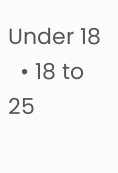Under 18
  • 18 to 25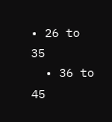• 26 to 35
  • 36 to 45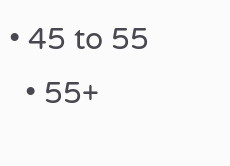• 45 to 55
  • 55+